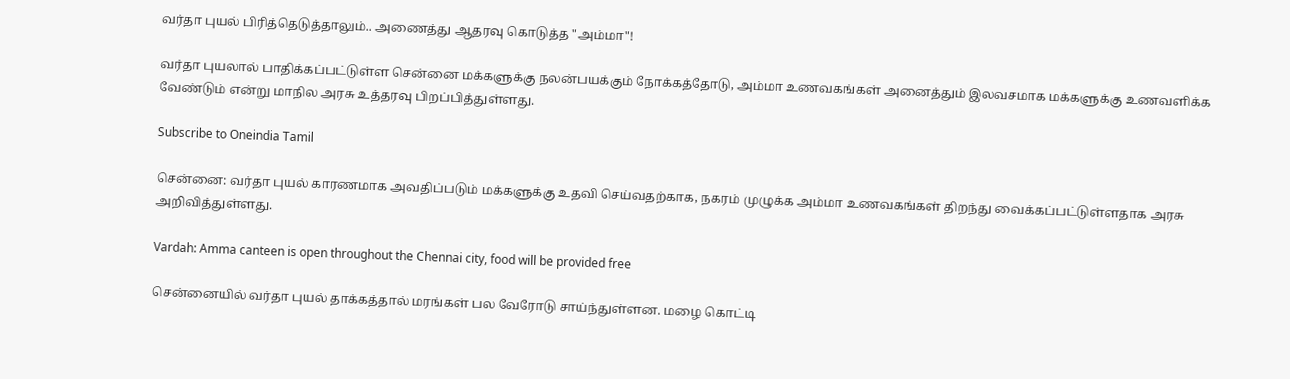வர்தா புயல் பிரித்தெடுத்தாலும்.. அணைத்து ஆதரவு கொடுத்த "அம்மா"!

வர்தா புயலால் பாதிக்கப்பட்டுள்ள சென்னை மக்களுக்கு நலன்பயக்கும் நோக்கத்தோடு, அம்மா உணவகங்கள் அனைத்தும் இலவசமாக மக்களுக்கு உணவளிக்க வேண்டும் என்று மாநில அரசு உத்தரவு பிறப்பித்துள்ளது.

Subscribe to Oneindia Tamil

சென்னை: வர்தா புயல் காரணமாக அவதிப்படும் மக்களுக்கு உதவி செய்வதற்காக, நகரம் முழுக்க அம்மா உணவகங்கள் திறந்து வைக்கப்பட்டுள்ளதாக அரசு அறிவித்துள்ளது.

Vardah: Amma canteen is open throughout the Chennai city, food will be provided free

சென்னையில் வர்தா புயல் தாக்கத்தால் மரங்கள் பல வேரோடு சாய்ந்துள்ளன. மழை கொட்டி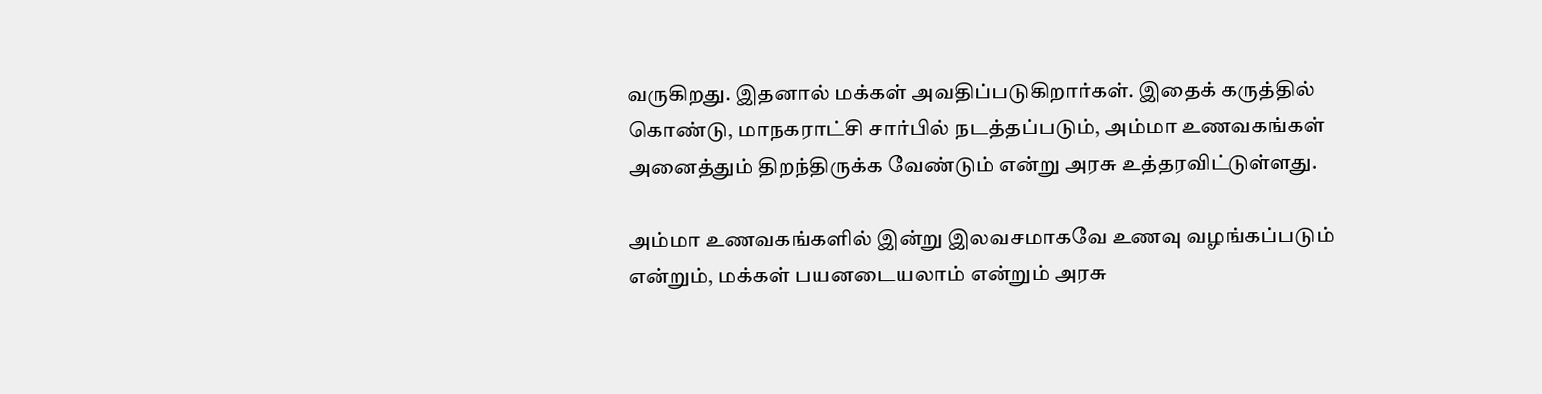வருகிறது. இதனால் மக்கள் அவதிப்படுகிறார்கள். இதைக் கருத்தில் கொண்டு, மாநகராட்சி சார்பில் நடத்தப்படும், அம்மா உணவகங்கள் அனைத்தும் திறந்திருக்க வேண்டும் என்று அரசு உத்தரவிட்டுள்ளது.

அம்மா உணவகங்களில் இன்று இலவசமாகவே உணவு வழங்கப்படும் என்றும், மக்கள் பயனடையலாம் என்றும் அரசு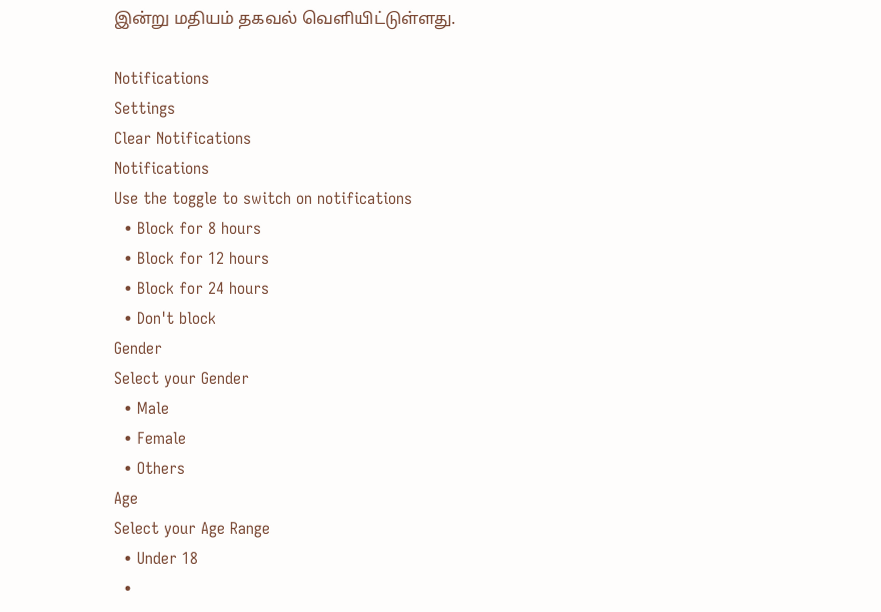இன்று மதியம் தகவல் வெளியிட்டுள்ளது.

Notifications
Settings
Clear Notifications
Notifications
Use the toggle to switch on notifications
  • Block for 8 hours
  • Block for 12 hours
  • Block for 24 hours
  • Don't block
Gender
Select your Gender
  • Male
  • Female
  • Others
Age
Select your Age Range
  • Under 18
  •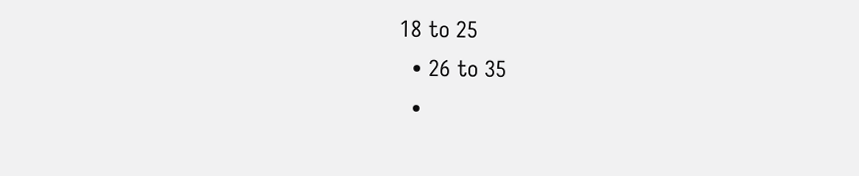18 to 25
  • 26 to 35
  •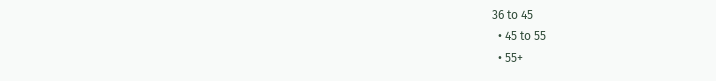36 to 45
  • 45 to 55
  • 55+